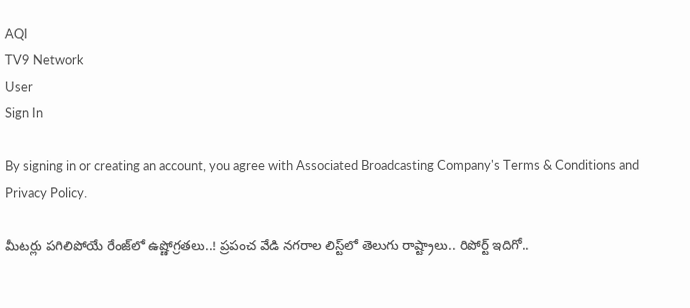AQI
TV9 Network
User
Sign In

By signing in or creating an account, you agree with Associated Broadcasting Company's Terms & Conditions and Privacy Policy.

మీటర్లు పగిలిపోయే రేంజ్‌లో ఉష్ణోగ్రతలు..! ప్రపంచ వేడి నగరాల లిస్ట్‌లో తెలుగు రాష్ట్రాలు.. రిపోర్ట్ ఇదిగో..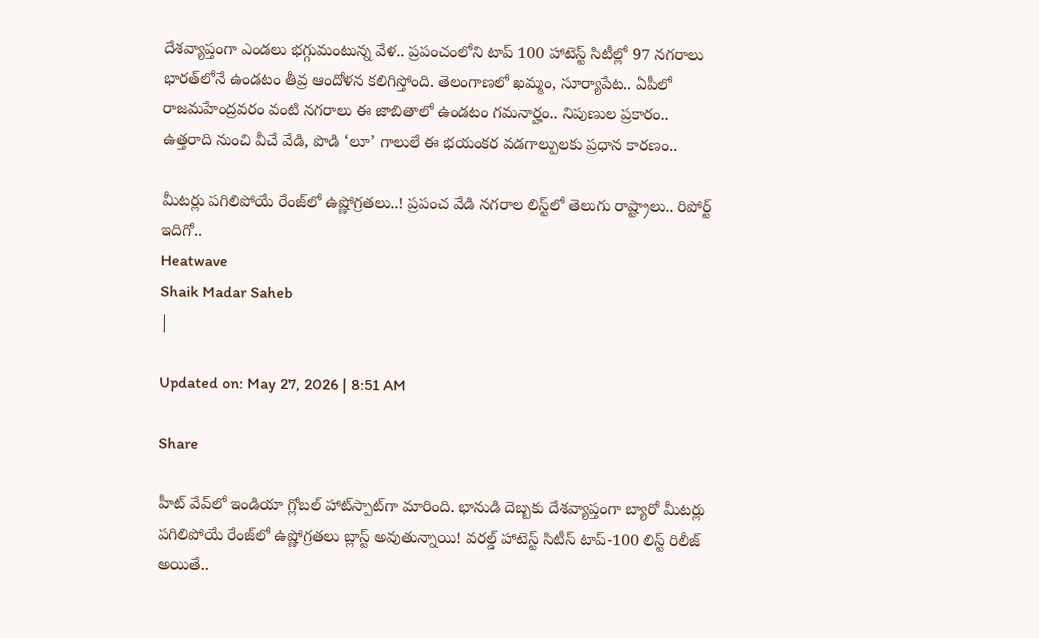దేశవ్యాప్తంగా ఎండలు భగ్గుమంటున్న వేళ.. ప్రపంచంలోని టాప్ 100 హాటెస్ట్ సిటీల్లో 97 నగరాలు భారత్‌లోనే ఉండటం తీవ్ర ఆందోళన కలిగిస్తోంది. తెలంగాణలో ఖమ్మం, సూర్యాపేట.. ఏపీలో రాజమహేంద్రవరం వంటి నగరాలు ఈ జాబితాలో ఉండటం గమనార్హం.. నిపుణుల ప్రకారం.. ఉత్తరాది నుంచి వీచే వేడి, పొడి ‘లూ’ గాలులే ఈ భయంకర వడగాల్పులకు ప్రధాన కారణం..

మీటర్లు పగిలిపోయే రేంజ్‌లో ఉష్ణోగ్రతలు..! ప్రపంచ వేడి నగరాల లిస్ట్‌లో తెలుగు రాష్ట్రాలు.. రిపోర్ట్ ఇదిగో..
Heatwave
Shaik Madar Saheb
|

Updated on: May 27, 2026 | 8:51 AM

Share

హీట్‌ వేవ్‌లో ఇండియా గ్లోబల్ హాట్‌స్పాట్‌గా మారింది. భానుడి దెబ్బకు దేశవ్యాప్తంగా బ్యారో మీటర్లు పగిలిపోయే రేంజ్‌లో ఉష్ణోగ్రతలు బ్లాస్ట్ అవుతున్నాయి! వరల్డ్ హాటెస్ట్ సిటీస్ టాప్-100 లిస్ట్ రిలీజ్ అయితే..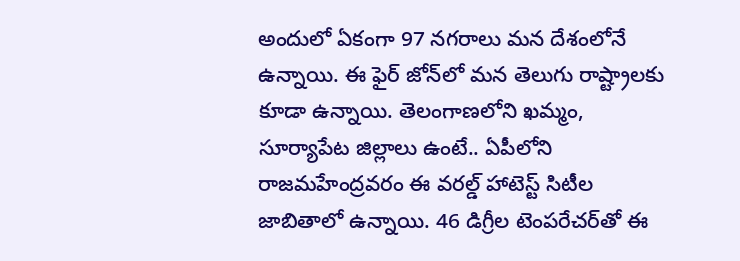అందులో ఏకంగా 97 నగరాలు మన దేశంలోనే ఉన్నాయి. ఈ ఫైర్‌ జోన్‌లో మన తెలుగు రాష్ట్రాలకు కూడా ఉన్నాయి. తెలంగాణలోని ఖమ్మం, సూర్యాపేట జిల్లాలు ఉంటే.. ఏపీలోని రాజమహేంద్రవరం ఈ వరల్డ్‌ హాటెస్ట్‌ సిటీల జాబితాలో ఉన్నాయి. 46 డిగ్రీల టెంపరేచర్‌తో ఈ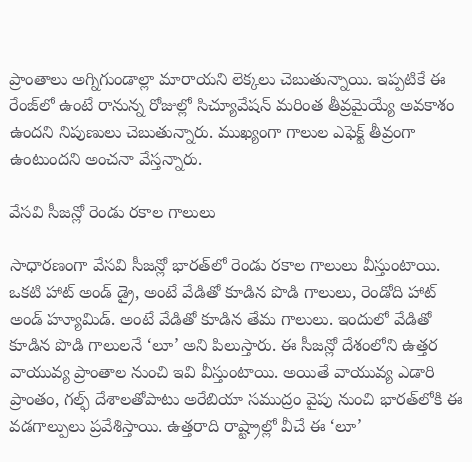ప్రాంతాలు అగ్నిగుండాల్లా మారాయని లెక్కలు చెబుతున్నాయి. ఇప్పటికే ఈ రేంజ్‌లో ఉంటే రానున్న రోజుల్లో సిచ్యూవేషన్‌ మరింత తీవ్రమైయ్యే అవకాశం ఉందని నిపుణులు చెబుతున్నారు. ముఖ్యంగా గాలుల ఎఫెక్ట్‌ తీవ్రంగా ఉంటుందని అంచనా వేస్తన్నారు.

వేసవి సీజన్లో రెండు రకాల గాలులు

సాధారణంగా వేసవి సీజన్లో భారత్‌లో రెండు రకాల గాలులు వీస్తుంటాయి. ఒకటి హాట్ అండ్ డ్రై, అంటే వేడితో కూడిన పొడి గాలులు, రెండోది హాట్ అండ్ హ్యూమిడ్. అంటే వేడితో కూడిన తేమ గాలులు. ఇందులో వేడితో కూడిన పొడి గాలులనే ‘లూ’ అని పిలుస్తారు. ఈ సీజన్లో దేశంలోని ఉత్తర వాయువ్య ప్రాంతాల నుంచి ఇవి వీస్తుంటాయి. అయితే వాయువ్య ఎడారి ప్రాంతం, గల్ఫ్ దేశాలతోపాటు అరేబియా సముద్రం వైపు నుంచి భారత్‌లోకి ఈ వడగాల్పులు ప్రవేశిస్తాయి. ఉత్తరాది రాష్ట్రాల్లో వీచే ఈ ‘లూ’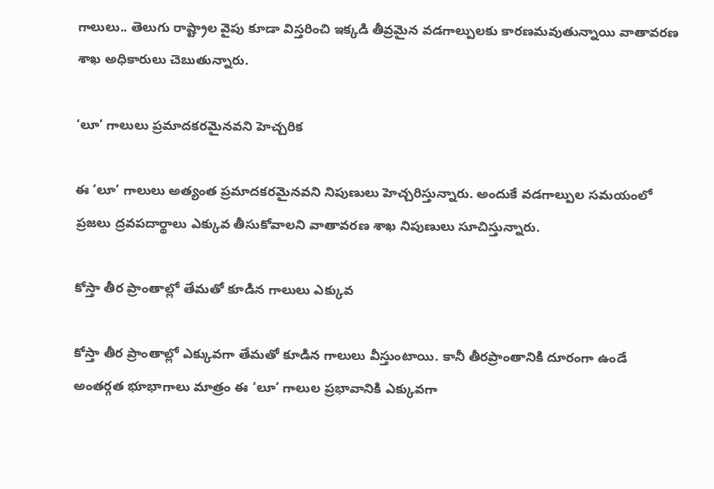గాలులు.. తెలుగు రాష్ట్రాల వైపు కూడా విస్తరించి ఇక్కడి తీవ్రమైన వడగాల్పులకు కారణమవుతున్నాయి వాతావరణ శాఖ అధికారులు చెబుతున్నారు.

‘లూ’ గాలులు ప్రమాదకరమైనవని హెచ్చరిక

ఈ ‘లూ’ గాలులు అత్యంత ప్రమాదకరమైనవని నిపుణులు హెచ్చరిస్తున్నారు. అందుకే వడగాల్పుల సమయంలో ప్రజలు ద్రవపదార్థాలు ఎక్కువ తీసుకోవాలని వాతావరణ శాఖ నిపుణులు సూచిస్తున్నారు.

కోస్తా తీర ప్రాంతాల్లో తేమతో కూడిన గాలులు ఎక్కువ

కోస్తా తీర ప్రాంతాల్లో ఎక్కువగా తేమతో కూడిన గాలులు వీస్తుంటాయి. కానీ తీరప్రాంతానికి దూరంగా ఉండే అంతర్గత భూభాగాలు మాత్రం ఈ ‘లూ’ గాలుల ప్రభావానికి ఎక్కువగా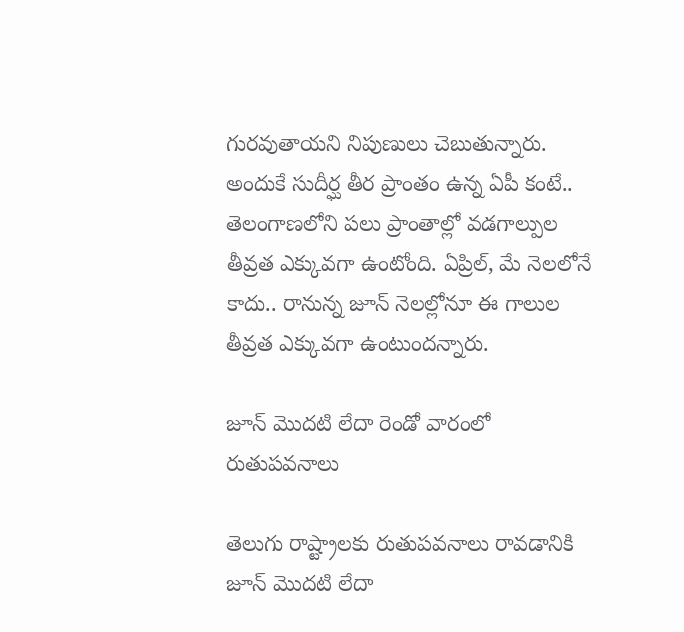గురవుతాయని నిపుణులు చెబుతున్నారు. అందుకే సుదీర్ఘ తీర ప్రాంతం ఉన్న ఏపీ కంటే.. తెలంగాణలోని పలు ప్రాంతాల్లో వడగాల్పుల తీవ్రత ఎక్కువగా ఉంటోంది. ఏప్రిల్‌, మే నెలలోనే కాదు.. రానున్న జూన్ నెలల్లోనూ ఈ గాలుల తీవ్రత ఎక్కువగా ఉంటుందన్నారు.

జూన్ మొదటి లేదా రెండో వారంలో రుతుపవనాలు

తెలుగు రాష్ట్రాలకు రుతుపవనాలు రావడానికి జూన్ మొదటి లేదా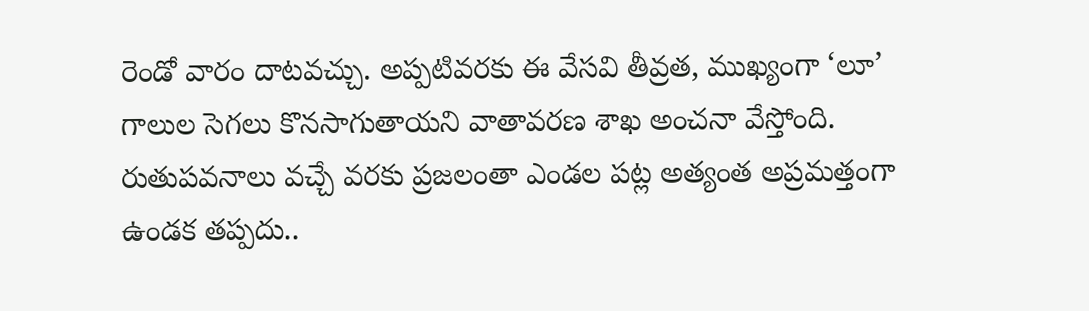రెండో వారం దాటవచ్చు. అప్పటివరకు ఈ వేసవి తీవ్రత, ముఖ్యంగా ‘లూ’ గాలుల సెగలు కొనసాగుతాయని వాతావరణ శాఖ అంచనా వేస్తోంది. రుతుపవనాలు వచ్చే వరకు ప్రజలంతా ఎండల పట్ల అత్యంత అప్రమత్తంగా ఉండక తప్పదు..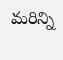మరిన్ని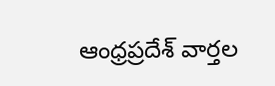ఆంధ్రప్రదేశ్ వార్తల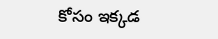కోసం ఇక్కడ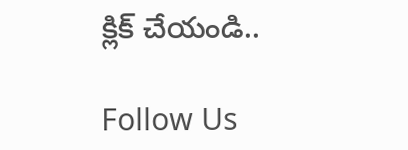క్లిక్ చేయండి..

Follow Us